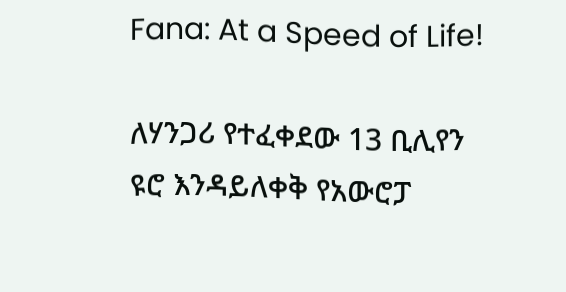Fana: At a Speed of Life!

ለሃንጋሪ የተፈቀደው 13 ቢሊየን ዩሮ እንዳይለቀቅ የአውሮፓ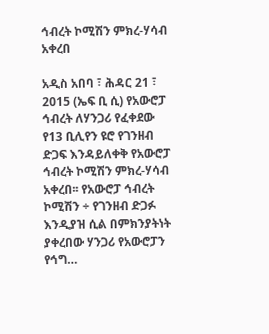ኅብረት ኮሚሽን ምክረ-ሃሳብ አቀረበ

አዲስ አበባ ፣ ሕዳር 21 ፣ 2015 (ኤፍ ቢ ሲ) የአውሮፓ ኅብረት ለሃንጋሪ የፈቀደው የ13 ቢሊየን ዩሮ የገንዘብ ድጋፍ እንዳይለቀቅ የአውሮፓ ኅብረት ኮሚሽን ምክረ-ሃሳብ አቀረበ፡፡ የአውሮፓ ኅብረት ኮሚሽን ÷ የገንዘብ ድጋፉ እንዲያዝ ሲል በምክንያትነት ያቀረበው ሃንጋሪ የአውሮፓን የኅግ…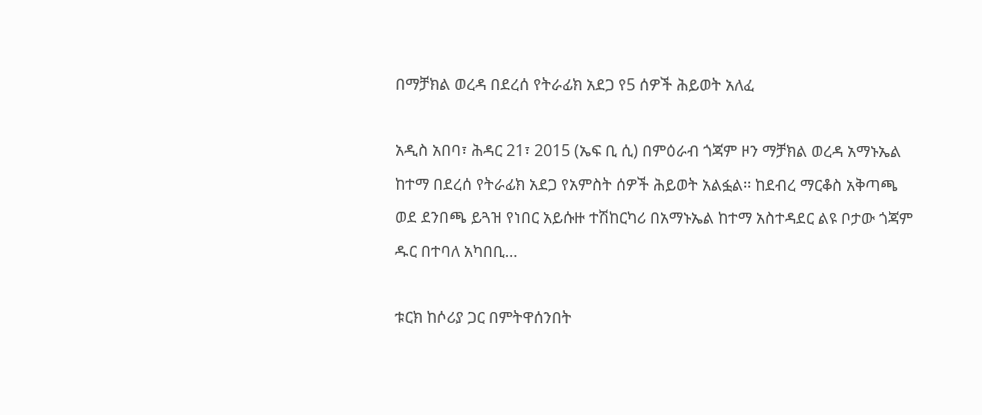በማቻክል ወረዳ በደረሰ የትራፊክ አደጋ የ5 ሰዎች ሕይወት አለፈ

አዲስ አበባ፣ ሕዳር 21፣ 2015 (ኤፍ ቢ ሲ) በምዕራብ ጎጃም ዞን ማቻክል ወረዳ አማኑኤል ከተማ በደረሰ የትራፊክ አደጋ የአምስት ሰዎች ሕይወት አልፏል፡፡ ከደብረ ማርቆስ አቅጣጫ ወደ ደንበጫ ይጓዝ የነበር አይሱዙ ተሽከርካሪ በአማኑኤል ከተማ አስተዳደር ልዩ ቦታው ጎጃም ዱር በተባለ አካበቢ…

ቱርክ ከሶሪያ ጋር በምትዋሰንበት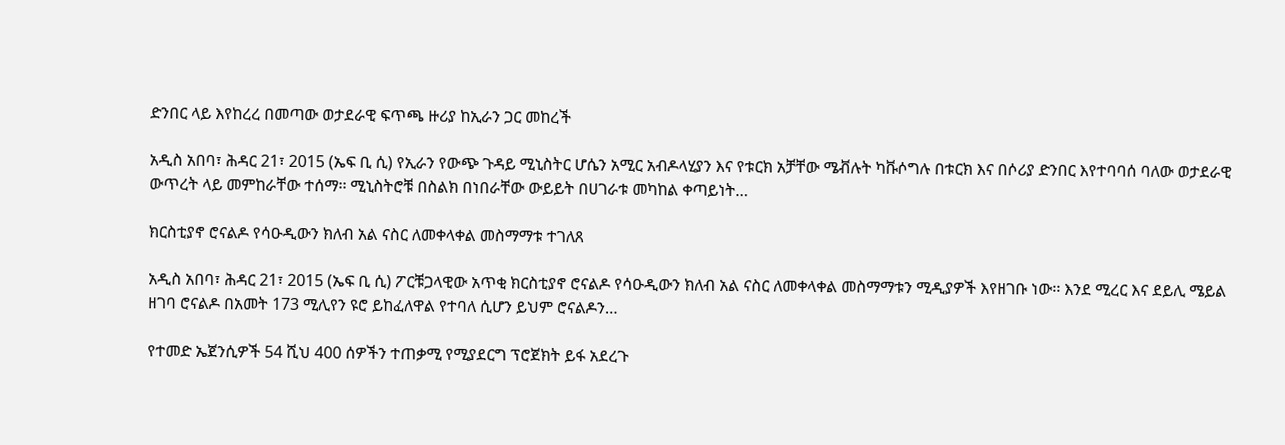ድንበር ላይ እየከረረ በመጣው ወታደራዊ ፍጥጫ ዙሪያ ከኢራን ጋር መከረች

አዲስ አበባ፣ ሕዳር 21፣ 2015 (ኤፍ ቢ ሲ) የኢራን የውጭ ጉዳይ ሚኒስትር ሆሴን አሚር አብዶላሂያን እና የቱርክ አቻቸው ሜቭሉት ካቩሶግሉ በቱርክ እና በሶሪያ ድንበር እየተባባሰ ባለው ወታደራዊ ውጥረት ላይ መምከራቸው ተሰማ፡፡ ሚኒስትሮቹ በስልክ በነበራቸው ውይይት በሀገራቱ መካከል ቀጣይነት…

ክርስቲያኖ ሮናልዶ የሳዑዲውን ክለብ አል ናስር ለመቀላቀል መስማማቱ ተገለጸ

አዲስ አበባ፣ ሕዳር 21፣ 2015 (ኤፍ ቢ ሲ) ፖርቹጋላዊው አጥቂ ክርስቲያኖ ሮናልዶ የሳዑዲውን ክለብ አል ናስር ለመቀላቀል መስማማቱን ሚዲያዎች እየዘገቡ ነው፡፡ እንደ ሚረር እና ደይሊ ሜይል ዘገባ ሮናልዶ በአመት 173 ሚሊየን ዩሮ ይከፈለዋል የተባለ ሲሆን ይህም ሮናልዶን…

የተመድ ኤጀንሲዎች 54 ሺህ 400 ሰዎችን ተጠቃሚ የሚያደርግ ፕሮጀክት ይፋ አደረጉ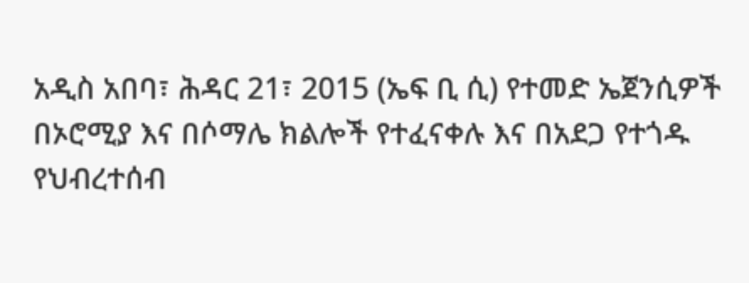አዲስ አበባ፣ ሕዳር 21፣ 2015 (ኤፍ ቢ ሲ) የተመድ ኤጀንሲዎች በኦሮሚያ እና በሶማሌ ክልሎች የተፈናቀሉ እና በአደጋ የተጎዱ የህብረተሰብ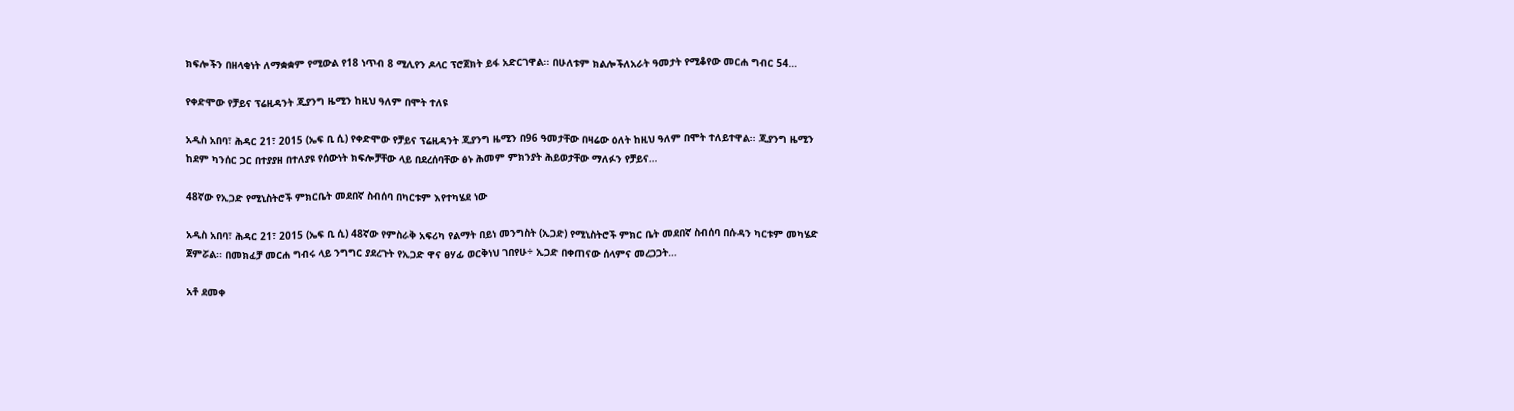ክፍሎችን በዘላቂነት ለማቋቋም የሚውል የ18 ነጥብ 8 ሚሊየን ዶላር ፕሮጀክት ይፋ አድርገዋል፡፡ በሁለቱም ክልሎችለአራት ዓመታት የሚቆየው መርሐ ግብር 54…

የቀድሞው የቻይና ፕሬዚዳንት ጂያንግ ዜሚን ከዚህ ዓለም በሞት ተለዩ

አዲስ አበባ፣ ሕዳር 21፣ 2015 (ኤፍ ቢ ሲ) የቀድሞው የቻይና ፕሬዚዳንት ጂያንግ ዜሚን በ96 ዓመታቸው በዛሬው ዕለት ከዚህ ዓለም በሞት ተለይተዋል፡፡ ጂያንግ ዜሚን ከደም ካንሰር ጋር በተያያዘ በተለያዩ የሰውነት ክፍሎቻቸው ላይ በደረሰባቸው ፅኑ ሕመም ምክንያት ሕይወታቸው ማለፉን የቻይና…

48ኛው የኢጋድ የሚኒስትሮች ምክርቤት መደበኛ ስብሰባ በካርቱም እየተካሄደ ነው

አዲስ አበባ፣ ሕዳር 21፣ 2015 (ኤፍ ቢ ሲ) 48ኛው የምስራቅ አፍሪካ የልማት በይነ መንግስት (ኢጋድ) የሚኒስትሮች ምክር ቤት መደበኛ ስብሰባ በሱዳን ካርቱም መካሄድ ጀምሯል፡፡ በመክፈቻ መርሐ ግብሩ ላይ ንግግር ያደረጉት የኢጋድ ዋና ፀሃፊ ወርቅነህ ገበየሁ÷ ኢጋድ በቀጠናው ሰላምና መረጋጋት…

አቶ ደመቀ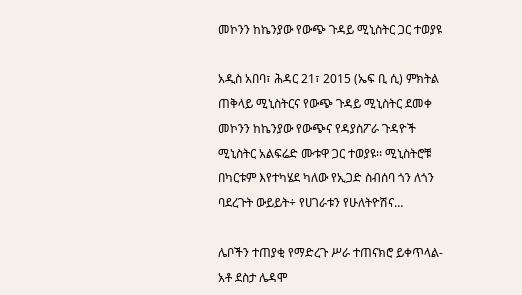መኮንን ከኬንያው የውጭ ጉዳይ ሚኒስትር ጋር ተወያዩ

አዲስ አበባ፣ ሕዳር 21፣ 2015 (ኤፍ ቢ ሲ) ምክትል ጠቅላይ ሚኒስትርና የውጭ ጉዳይ ሚኒስትር ደመቀ መኮንን ከኬንያው የውጭና የዳያስፖራ ጉዳዮች ሚኒስትር አልፍሬድ ሙቱዋ ጋር ተወያዩ፡፡ ሚኒስትሮቹ በካርቱም እየተካሄደ ካለው የኢጋድ ስብሰባ ጎን ለጎን ባደረጉት ውይይት÷ የሀገራቱን የሁለትዮሽና…

ሌቦችን ተጠያቂ የማድረጉ ሥራ ተጠናክሮ ይቀጥላል- አቶ ደስታ ሌዳሞ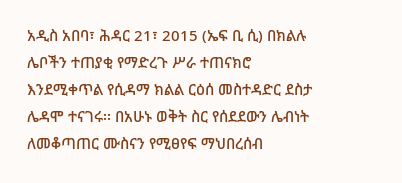አዲስ አበባ፣ ሕዳር 21፣ 2015 (ኤፍ ቢ ሲ) በክልሉ ሌቦችን ተጠያቂ የማድረጉ ሥራ ተጠናክሮ እንደሚቀጥል የሲዳማ ክልል ርዕሰ መስተዳድር ደስታ ሌዳሞ ተናገሩ፡፡ በአሁኑ ወቅት ስር የሰደደውን ሌብነት ለመቆጣጠር ሙስናን የሚፀየፍ ማህበረሰብ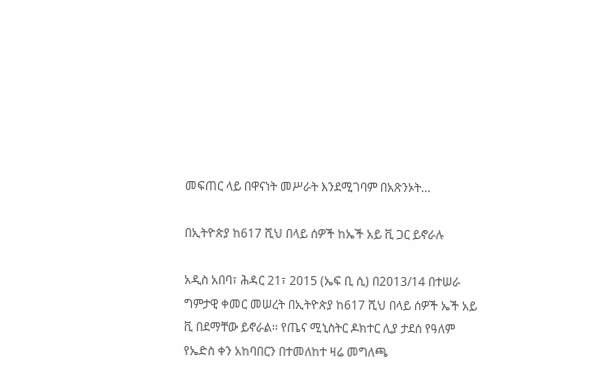መፍጠር ላይ በዋናነት መሥራት እንደሚገባም በአጽንኦት…

በኢትዮጵያ ከ617 ሺህ በላይ ሰዎች ከኤች አይ ቪ ጋር ይኖራሉ

አዲስ አበባ፣ ሕዳር 21፣ 2015 (ኤፍ ቢ ሲ) በ2013/14 በተሠራ ግምታዊ ቀመር መሠረት በኢትዮጵያ ከ617 ሺህ በላይ ሰዎች ኤች አይ ቪ በደማቸው ይኖራል፡፡ የጤና ሚኒስትር ዶክተር ሊያ ታደሰ የዓለም የኤድስ ቀን አከባበርን በተመለከተ ዛሬ መግለጫ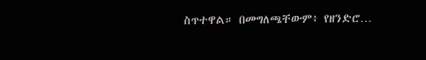ስጥተዋል። በመግለጫቸውም፥ የዘንድሮ…